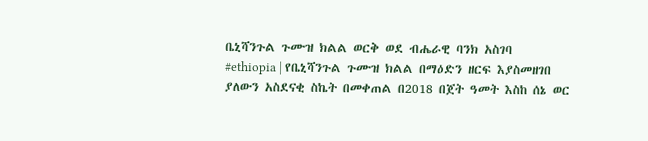ቤኒሻንጉል ጉሙዝ ክልል ወርቅ ወደ ብሔራዊ ባንክ አስገባ
#ethiopia | የቤኒሻንጉል ጉሙዝ ክልል በማዕድን ዘርፍ እያስመዘገበ ያለውን አስደናቂ ስኬት በመቀጠል በ2018 በጀት ዓመት እስከ ሰኔ ወር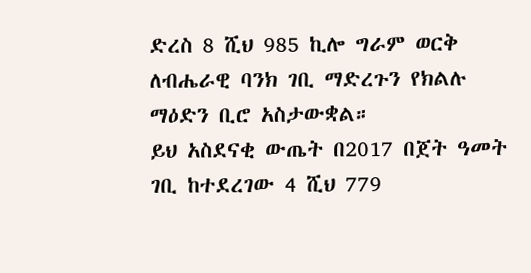ድረስ 8 ሺህ 985 ኪሎ ግራም ወርቅ ለብሔራዊ ባንክ ገቢ ማድረጉን የክልሉ ማዕድን ቢሮ አስታውቋል።
ይህ አስደናቂ ውጤት በ2017 በጀት ዓመት ገቢ ከተደረገው 4 ሺህ 779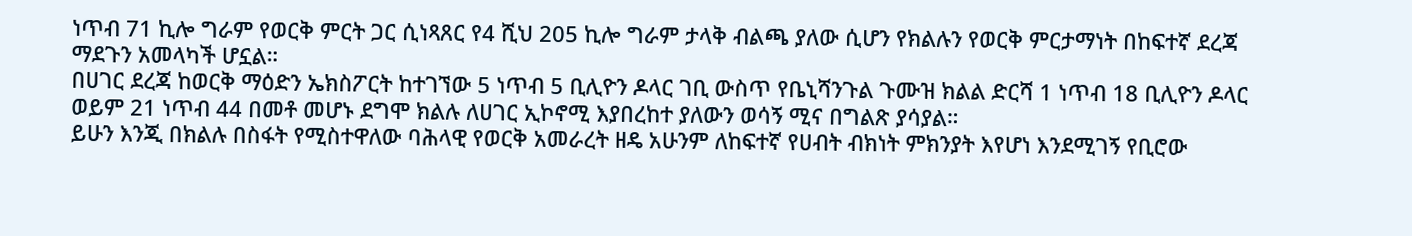ነጥብ 71 ኪሎ ግራም የወርቅ ምርት ጋር ሲነጻጸር የ4 ሺህ 205 ኪሎ ግራም ታላቅ ብልጫ ያለው ሲሆን የክልሉን የወርቅ ምርታማነት በከፍተኛ ደረጃ ማደጉን አመላካች ሆኗል።
በሀገር ደረጃ ከወርቅ ማዕድን ኤክስፖርት ከተገኘው 5 ነጥብ 5 ቢሊዮን ዶላር ገቢ ውስጥ የቤኒሻንጉል ጉሙዝ ክልል ድርሻ 1 ነጥብ 18 ቢሊዮን ዶላር ወይም 21 ነጥብ 44 በመቶ መሆኑ ደግሞ ክልሉ ለሀገር ኢኮኖሚ እያበረከተ ያለውን ወሳኝ ሚና በግልጽ ያሳያል።
ይሁን እንጂ በክልሉ በስፋት የሚስተዋለው ባሕላዊ የወርቅ አመራረት ዘዴ አሁንም ለከፍተኛ የሀብት ብክነት ምክንያት እየሆነ እንደሚገኝ የቢሮው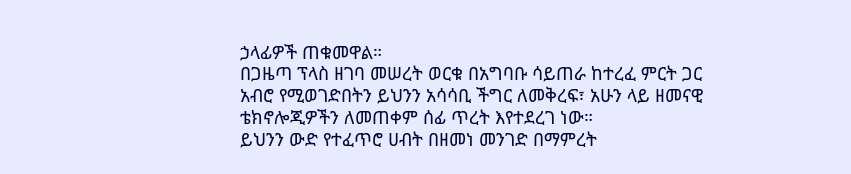ኃላፊዎች ጠቁመዋል።
በጋዜጣ ፕላስ ዘገባ መሠረት ወርቁ በአግባቡ ሳይጠራ ከተረፈ ምርት ጋር አብሮ የሚወገድበትን ይህንን አሳሳቢ ችግር ለመቅረፍ፣ አሁን ላይ ዘመናዊ ቴክኖሎጂዎችን ለመጠቀም ሰፊ ጥረት እየተደረገ ነው።
ይህንን ውድ የተፈጥሮ ሀብት በዘመነ መንገድ በማምረት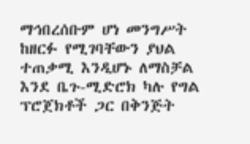ማኅበረሰቡም ሆነ መንግሥት ከዘርፉ የሚገባቸውን ያህል ተጠቃሚ እንዲሆኑ ለማስቻል እንደ ቤጉ-ሚድሮክ ካሉ የግል ፕሮጀክቶች ጋር በቅንጅት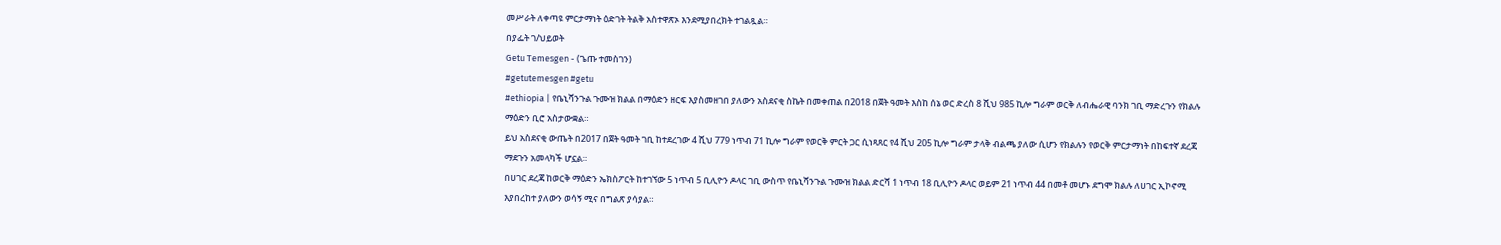መሥራት ለቀጣዩ ምርታማነት ዕድገት ትልቅ አስተዋጽኦ እንደሚያበረክት ተገልጿል።
በያፌት ገ/ህይወት
Getu Temesgen - (ጌጡ ተመስገን)
#getutemesgen #getu
#ethiopia | የቤኒሻንጉል ጉሙዝ ክልል በማዕድን ዘርፍ እያስመዘገበ ያለውን አስደናቂ ስኬት በመቀጠል በ2018 በጀት ዓመት እስከ ሰኔ ወር ድረስ 8 ሺህ 985 ኪሎ ግራም ወርቅ ለብሔራዊ ባንክ ገቢ ማድረጉን የክልሉ ማዕድን ቢሮ አስታውቋል።
ይህ አስደናቂ ውጤት በ2017 በጀት ዓመት ገቢ ከተደረገው 4 ሺህ 779 ነጥብ 71 ኪሎ ግራም የወርቅ ምርት ጋር ሲነጻጸር የ4 ሺህ 205 ኪሎ ግራም ታላቅ ብልጫ ያለው ሲሆን የክልሉን የወርቅ ምርታማነት በከፍተኛ ደረጃ ማደጉን አመላካች ሆኗል።
በሀገር ደረጃ ከወርቅ ማዕድን ኤክስፖርት ከተገኘው 5 ነጥብ 5 ቢሊዮን ዶላር ገቢ ውስጥ የቤኒሻንጉል ጉሙዝ ክልል ድርሻ 1 ነጥብ 18 ቢሊዮን ዶላር ወይም 21 ነጥብ 44 በመቶ መሆኑ ደግሞ ክልሉ ለሀገር ኢኮኖሚ እያበረከተ ያለውን ወሳኝ ሚና በግልጽ ያሳያል።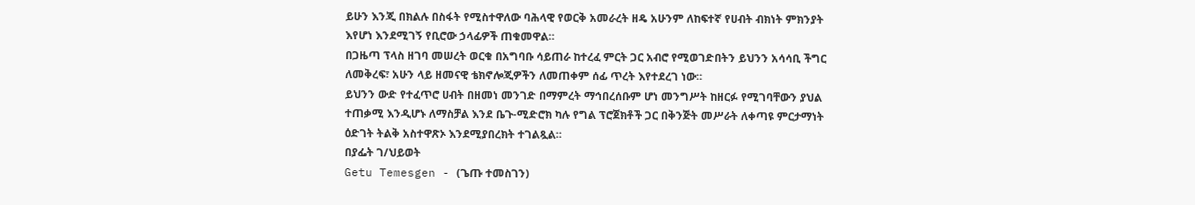ይሁን እንጂ በክልሉ በስፋት የሚስተዋለው ባሕላዊ የወርቅ አመራረት ዘዴ አሁንም ለከፍተኛ የሀብት ብክነት ምክንያት እየሆነ እንደሚገኝ የቢሮው ኃላፊዎች ጠቁመዋል።
በጋዜጣ ፕላስ ዘገባ መሠረት ወርቁ በአግባቡ ሳይጠራ ከተረፈ ምርት ጋር አብሮ የሚወገድበትን ይህንን አሳሳቢ ችግር ለመቅረፍ፣ አሁን ላይ ዘመናዊ ቴክኖሎጂዎችን ለመጠቀም ሰፊ ጥረት እየተደረገ ነው።
ይህንን ውድ የተፈጥሮ ሀብት በዘመነ መንገድ በማምረት ማኅበረሰቡም ሆነ መንግሥት ከዘርፉ የሚገባቸውን ያህል ተጠቃሚ እንዲሆኑ ለማስቻል እንደ ቤጉ-ሚድሮክ ካሉ የግል ፕሮጀክቶች ጋር በቅንጅት መሥራት ለቀጣዩ ምርታማነት ዕድገት ትልቅ አስተዋጽኦ እንደሚያበረክት ተገልጿል።
በያፌት ገ/ህይወት
Getu Temesgen - (ጌጡ ተመስገን)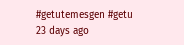#getutemesgen #getu
23 days ago